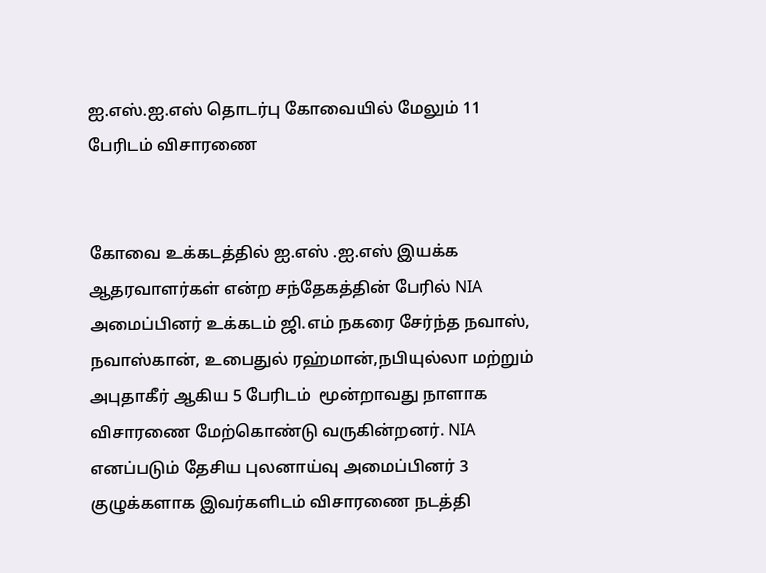ஐ.எஸ்.ஐ.எஸ் தொடர்பு கோவையில் மேலும் 11 பேரிடம் விசாரணை


கோவை உக்கடத்தில் ஐ.எஸ் .ஐ.எஸ் இயக்க ஆதரவாளர்கள் என்ற சந்தேகத்தின் பேரில் NIA அமைப்பினர் உக்கடம் ஜி.எம் நகரை சேர்ந்த நவாஸ், நவாஸ்கான், உபைதுல் ரஹ்மான்,நபியுல்லா மற்றும் அபுதாகீர் ஆகிய 5 பேரிடம்  மூன்றாவது நாளாக விசாரணை மேற்கொண்டு வருகின்றனர். NIA எனப்படும் தேசிய புலனாய்வு அமைப்பினர் 3 குழுக்களாக இவர்களிடம் விசாரணை நடத்தி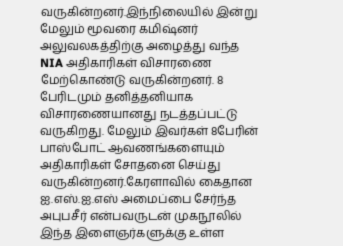வருகின்றனர்.இந்நிலையில் இன்று மேலும் மூவரை கமிஷ்னர் அலுவலகத்திற்கு அழைத்து வந்த NIA அதிகாரிகள் விசாரணை மேற்கொண்டு வருகின்றனர். 8 பேரிடமும் தனித்தனியாக விசாரணையானது நடத்தப்பட்டு வருகிறது. மேலும் இவர்கள் 8பேரின் பாஸ்போட் ஆவணங்களையும் அதிகாரிகள் சோதனை செய்து வருகின்றனர்.கேரளாவில் கைதான ஐ.எஸ்.ஐ.எஸ் அமைப்பை சேர்ந்த அபுபசீர் என்பவருடன் முகநூலில் இந்த இளைஞர்களுக்கு உள்ள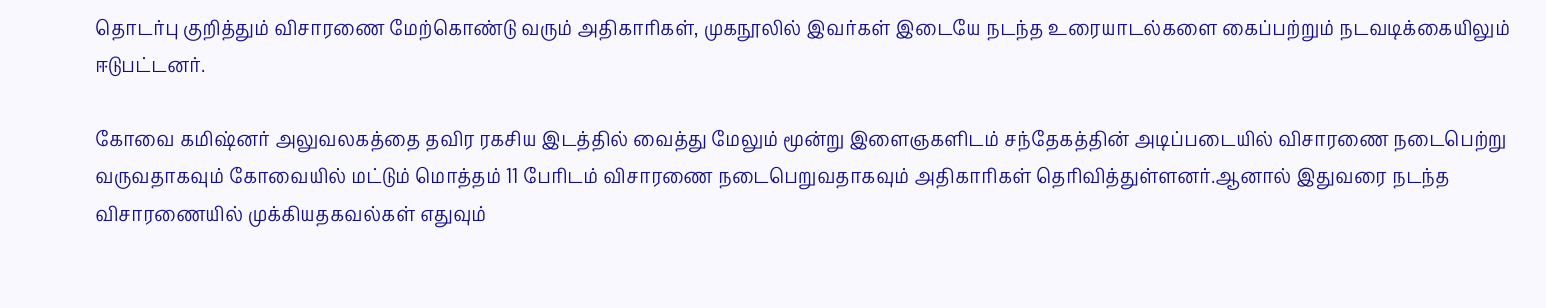தொடர்பு குறித்தும் விசாரணை மேற்கொண்டு வரும் அதிகாரிகள், முகநூலில் இவர்கள் இடையே நடந்த உரையாடல்களை கைப்பற்றும் நடவடிக்கையிலும் ஈடுபட்டனர்.

கோவை கமிஷ்னர் அலுவலகத்தை தவிர ரகசிய இடத்தில் வைத்து மேலும் மூன்று இளைஞகளிடம் சந்தேகத்தின் அடிப்படையில் விசாரணை நடைபெற்று வருவதாகவும் கோவையில் மட்டும் மொத்தம் 11 பேரிடம் விசாரணை நடைபெறுவதாகவும் அதிகாரிகள் தெரிவித்துள்ளனர்.ஆனால் இதுவரை நடந்த விசாரணையில் முக்கியதகவல்கள் எதுவும்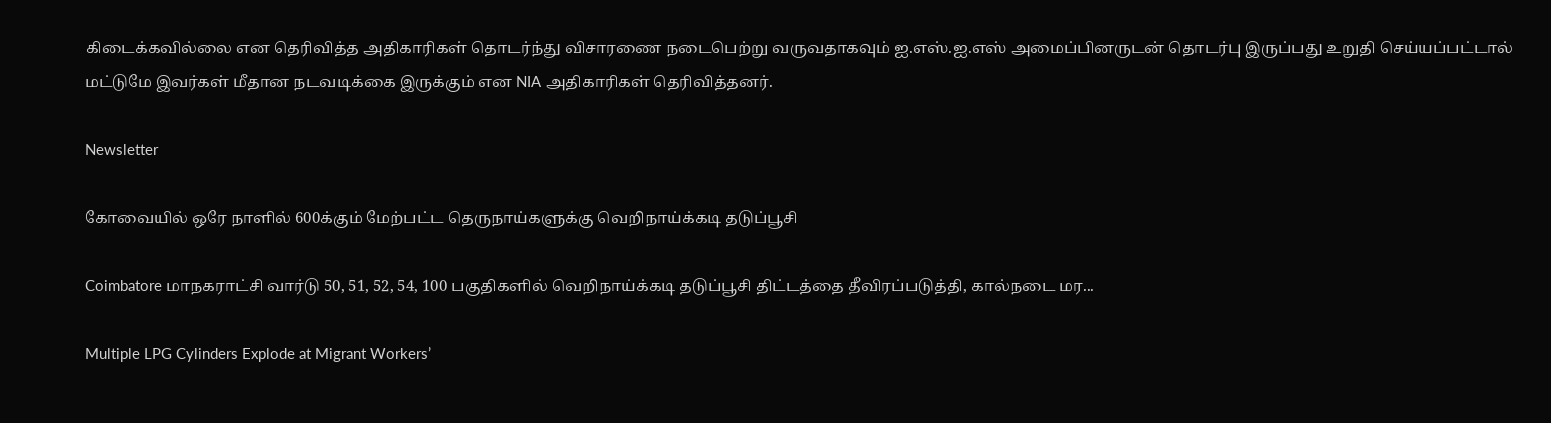கிடைக்கவில்லை என தெரிவித்த அதிகாரிகள் தொடர்ந்து விசாரணை நடைபெற்று வருவதாகவும் ஐ.எஸ்.ஐ.எஸ் அமைப்பினருடன் தொடர்பு இருப்பது உறுதி செய்யப்பட்டால் மட்டுமே இவர்கள் மீதான நடவடிக்கை இருக்கும் என NIA அதிகாரிகள் தெரிவித்தனர்.

Newsletter

கோவையில் ஒரே நாளில் 600க்கும் மேற்பட்ட தெருநாய்களுக்கு வெறிநாய்க்கடி தடுப்பூசி

Coimbatore மாநகராட்சி வார்டு 50, 51, 52, 54, 100 பகுதிகளில் வெறிநாய்க்கடி தடுப்பூசி திட்டத்தை தீவிரப்படுத்தி, கால்நடை மர...

Multiple LPG Cylinders Explode at Migrant Workers’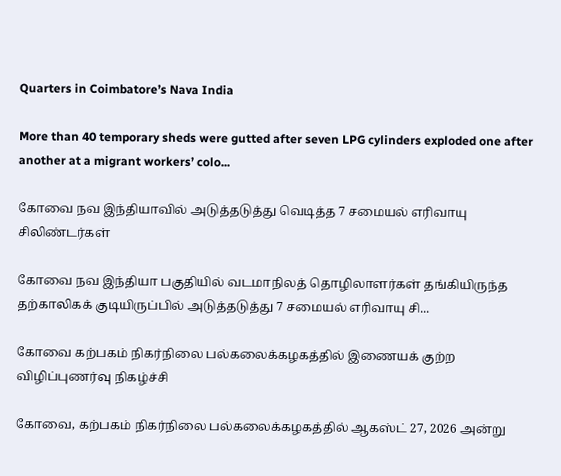Quarters in Coimbatore’s Nava India

More than 40 temporary sheds were gutted after seven LPG cylinders exploded one after another at a migrant workers’ colo...

கோவை நவ இந்தியாவில் அடுத்தடுத்து வெடித்த 7 சமையல் எரிவாயு சிலிண்டர்கள்

கோவை நவ இந்தியா பகுதியில் வடமாநிலத் தொழிலாளர்கள் தங்கியிருந்த தற்காலிகக் குடியிருப்பில் அடுத்தடுத்து 7 சமையல் எரிவாயு சி...

கோவை கற்பகம் நிகர்நிலை பல்கலைக்கழகத்தில் இணையக் குற்ற விழிப்புணர்வு நிகழ்ச்சி

கோவை, கற்பகம் நிகர்நிலை பல்கலைக்கழகத்தில் ஆகஸ்ட் 27, 2026 அன்று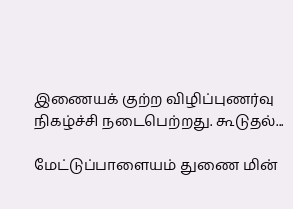இணையக் குற்ற விழிப்புணர்வு நிகழ்ச்சி நடைபெற்றது. கூடுதல்...

மேட்டுப்பாளையம் துணை மின்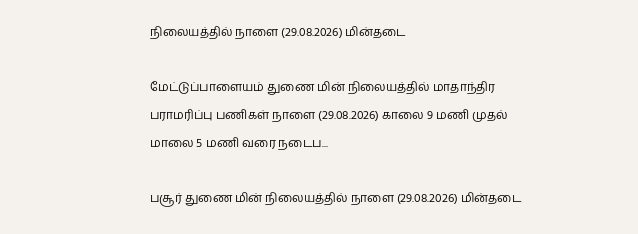நிலையத்தில் நாளை (29.08.2026) மின்தடை

மேட்டுப்பாளையம் துணை மின் நிலையத்தில் மாதாந்திர பராமரிப்பு பணிகள் நாளை (29.08.2026) காலை 9 மணி முதல் மாலை 5 மணி வரை நடைப...

பசூர் துணை மின் நிலையத்தில் நாளை (29.08.2026) மின்தடை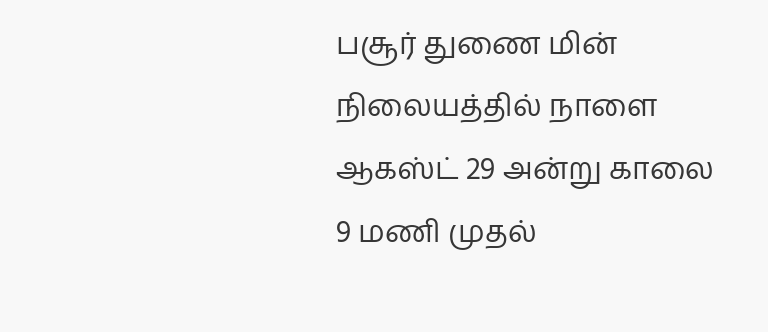பசூர் துணை மின் நிலையத்தில் நாளை ஆகஸ்ட் 29 அன்று காலை 9 மணி முதல்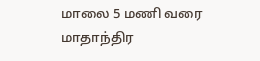மாலை 5 மணி வரை மாதாந்திர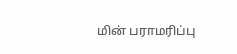மின் பராமரிப்பு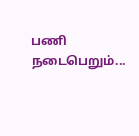பணி நடைபெறும்...